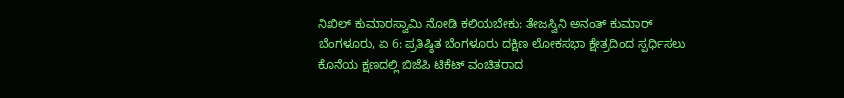ನಿಖಿಲ್ ಕುಮಾರಸ್ವಾಮಿ ನೋಡಿ ಕಲಿಯಬೇಕು: ತೇಜಸ್ವಿನಿ ಅನಂತ್ ಕುಮಾರ್
ಬೆಂಗಳೂರು, ಏ 6: ಪ್ರತಿಷ್ಠಿತ ಬೆಂಗಳೂರು ದಕ್ಷಿಣ ಲೋಕಸಭಾ ಕ್ಷೇತ್ರದಿಂದ ಸ್ಪರ್ಧಿಸಲು ಕೊನೆಯ ಕ್ಷಣದಲ್ಲಿ ಬಿಜೆಪಿ ಟಿಕೆಟ್ ವಂಚಿತರಾದ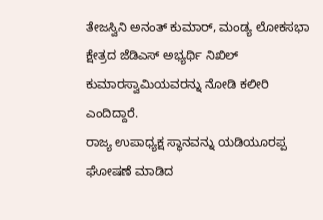ತೇಜಸ್ವಿನಿ ಅನಂತ್ ಕುಮಾರ್, ಮಂಡ್ಯ ಲೋಕಸಭಾ ಕ್ಷೇತ್ರದ ಜೆಡಿಎಸ್ ಅಭ್ಯರ್ಥಿ ನಿಖಿಲ್ ಕುಮಾರಸ್ವಾಮಿಯವರನ್ನು ನೋಡಿ ಕಲೀರಿ ಎಂದಿದ್ದಾರೆ.
ರಾಜ್ಯ ಉಪಾಧ್ಯಕ್ಷ ಸ್ಥಾನವನ್ನು ಯಡಿಯೂರಪ್ಪ ಘೋಷಣೆ ಮಾಡಿದ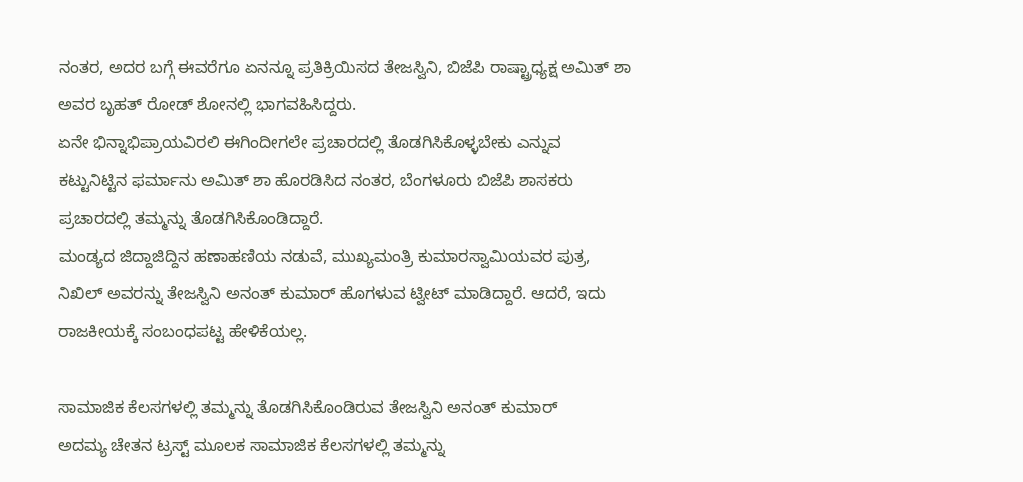ನಂತರ, ಅದರ ಬಗ್ಗೆ ಈವರೆಗೂ ಏನನ್ನೂ ಪ್ರತಿಕ್ರಿಯಿಸದ ತೇಜಸ್ವಿನಿ, ಬಿಜೆಪಿ ರಾಷ್ಟ್ರಾಧ್ಯಕ್ಷ ಅಮಿತ್ ಶಾ ಅವರ ಬೃಹತ್ ರೋಡ್ ಶೋನಲ್ಲಿ ಭಾಗವಹಿಸಿದ್ದರು.
ಏನೇ ಭಿನ್ನಾಭಿಪ್ರಾಯವಿರಲಿ ಈಗಿಂದೀಗಲೇ ಪ್ರಚಾರದಲ್ಲಿ ತೊಡಗಿಸಿಕೊಳ್ಳಬೇಕು ಎನ್ನುವ ಕಟ್ಟುನಿಟ್ಟಿನ ಫರ್ಮಾನು ಅಮಿತ್ ಶಾ ಹೊರಡಿಸಿದ ನಂತರ, ಬೆಂಗಳೂರು ಬಿಜೆಪಿ ಶಾಸಕರು ಪ್ರಚಾರದಲ್ಲಿ ತಮ್ಮನ್ನು ತೊಡಗಿಸಿಕೊಂಡಿದ್ದಾರೆ.
ಮಂಡ್ಯದ ಜಿದ್ದಾಜಿದ್ದಿನ ಹಣಾಹಣಿಯ ನಡುವೆ, ಮುಖ್ಯಮಂತ್ರಿ ಕುಮಾರಸ್ವಾಮಿಯವರ ಪುತ್ರ, ನಿಖಿಲ್ ಅವರನ್ನು ತೇಜಸ್ವಿನಿ ಅನಂತ್ ಕುಮಾರ್ ಹೊಗಳುವ ಟ್ವೀಟ್ ಮಾಡಿದ್ದಾರೆ. ಆದರೆ, ಇದು ರಾಜಕೀಯಕ್ಕೆ ಸಂಬಂಧಪಟ್ಟ ಹೇಳಿಕೆಯಲ್ಲ.

ಸಾಮಾಜಿಕ ಕೆಲಸಗಳಲ್ಲಿ ತಮ್ಮನ್ನು ತೊಡಗಿಸಿಕೊಂಡಿರುವ ತೇಜಸ್ವಿನಿ ಅನಂತ್ ಕುಮಾರ್
ಅದಮ್ಯ ಚೇತನ ಟ್ರಸ್ಟ್ ಮೂಲಕ ಸಾಮಾಜಿಕ ಕೆಲಸಗಳಲ್ಲಿ ತಮ್ಮನ್ನು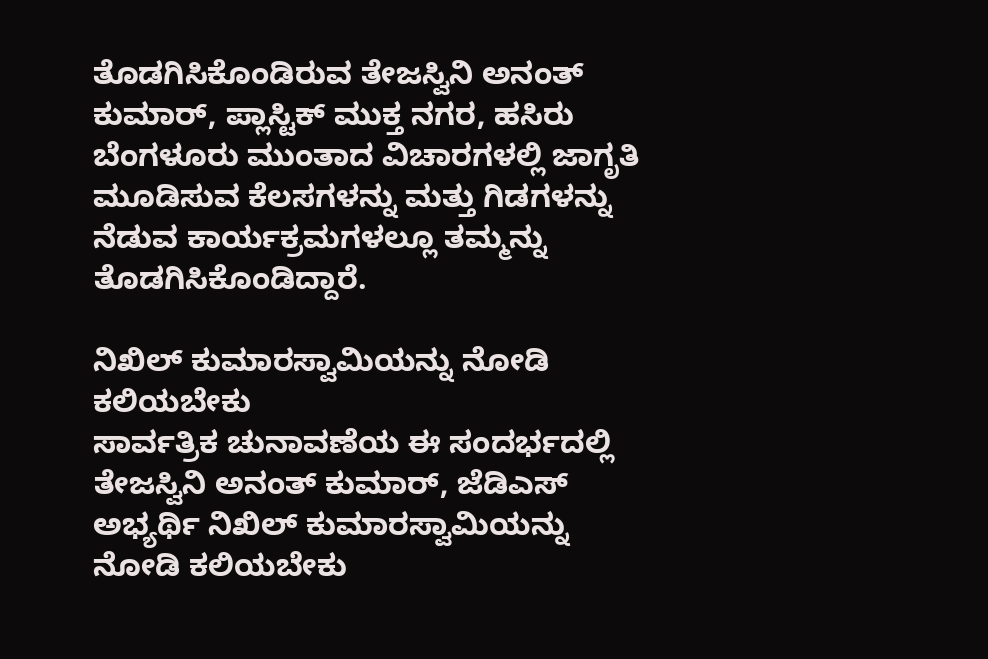ತೊಡಗಿಸಿಕೊಂಡಿರುವ ತೇಜಸ್ವಿನಿ ಅನಂತ್ ಕುಮಾರ್, ಪ್ಲಾಸ್ಟಿಕ್ ಮುಕ್ತ ನಗರ, ಹಸಿರು ಬೆಂಗಳೂರು ಮುಂತಾದ ವಿಚಾರಗಳಲ್ಲಿ ಜಾಗೃತಿ ಮೂಡಿಸುವ ಕೆಲಸಗಳನ್ನು ಮತ್ತು ಗಿಡಗಳನ್ನು ನೆಡುವ ಕಾರ್ಯಕ್ರಮಗಳಲ್ಲೂ ತಮ್ಮನ್ನು ತೊಡಗಿಸಿಕೊಂಡಿದ್ದಾರೆ.

ನಿಖಿಲ್ ಕುಮಾರಸ್ವಾಮಿಯನ್ನು ನೋಡಿ ಕಲಿಯಬೇಕು
ಸಾರ್ವತ್ರಿಕ ಚುನಾವಣೆಯ ಈ ಸಂದರ್ಭದಲ್ಲಿ ತೇಜಸ್ವಿನಿ ಅನಂತ್ ಕುಮಾರ್, ಜೆಡಿಎಸ್ ಅಭ್ಯರ್ಥಿ ನಿಖಿಲ್ ಕುಮಾರಸ್ವಾಮಿಯನ್ನು ನೋಡಿ ಕಲಿಯಬೇಕು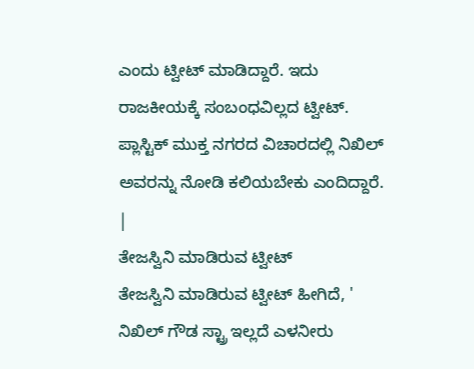ಎಂದು ಟ್ವೀಟ್ ಮಾಡಿದ್ದಾರೆ. ಇದು ರಾಜಕೀಯಕ್ಕೆ ಸಂಬಂಧವಿಲ್ಲದ ಟ್ವೀಟ್. ಪ್ಲಾಸ್ಟಿಕ್ ಮುಕ್ತ ನಗರದ ವಿಚಾರದಲ್ಲಿ ನಿಖಿಲ್ ಅವರನ್ನು ನೋಡಿ ಕಲಿಯಬೇಕು ಎಂದಿದ್ದಾರೆ.
|
ತೇಜಸ್ವಿನಿ ಮಾಡಿರುವ ಟ್ವೀಟ್
ತೇಜಸ್ವಿನಿ ಮಾಡಿರುವ ಟ್ವೀಟ್ ಹೀಗಿದೆ, ' ನಿಖಿಲ್ ಗೌಡ ಸ್ಟ್ರಾ ಇಲ್ಲದೆ ಎಳನೀರು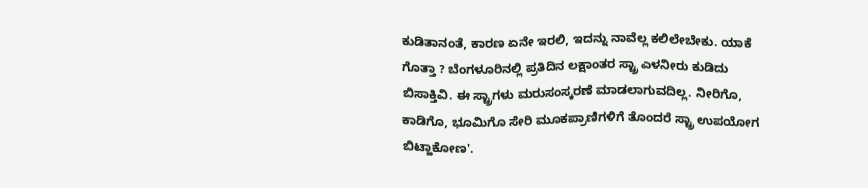ಕುಡಿತಾನಂತೆ, ಕಾರಣ ಏನೇ ಇರಲಿ, ಇದನ್ನು ನಾವೆಲ್ಲ ಕಲಿಲೇಬೇಕು. ಯಾಕೆ ಗೊತ್ತಾ ? ಬೆಂಗಳೂರಿನಲ್ಲಿ ಪ್ರತಿದಿನ ಲಕ್ಷಾಂತರ ಸ್ಟ್ರಾ ಎಳನೀರು ಕುಡಿದು ಬಿಸಾಕ್ತಿವಿ. ಈ ಸ್ಟ್ರಾಗಳು ಮರುಸಂಸ್ಕರಣೆ ಮಾಡಲಾಗುವದಿಲ್ಲ. ನೀರಿಗೊ, ಕಾಡಿಗೊ, ಭೂಮಿಗೊ ಸೇರಿ ಮೂಕಪ್ರಾಣಿಗಳಿಗೆ ತೊಂದರೆ ಸ್ಟ್ರಾ ಉಪಯೋಗ ಬಿಟ್ಹಾಕೋಣ'.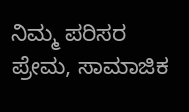ನಿಮ್ಮ ಪರಿಸರ ಪ್ರೇಮ, ಸಾಮಾಜಿಕ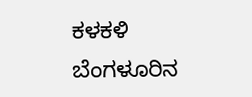ಕಳಕಳಿ ಬೆಂಗಳೂರಿನ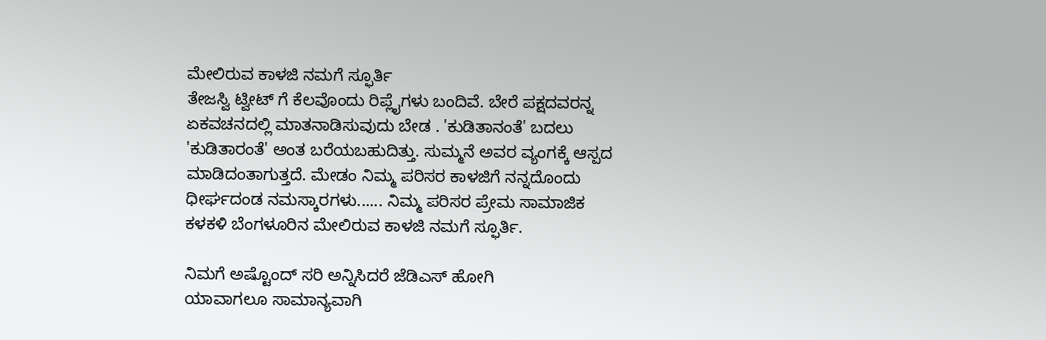ಮೇಲಿರುವ ಕಾಳಜಿ ನಮಗೆ ಸ್ಫೂರ್ತಿ
ತೇಜಸ್ವಿ ಟ್ವೀಟ್ ಗೆ ಕೆಲವೊಂದು ರಿಪ್ಲೈಗಳು ಬಂದಿವೆ. ಬೇರೆ ಪಕ್ಷದವರನ್ನ ಏಕವಚನದಲ್ಲಿ ಮಾತನಾಡಿಸುವುದು ಬೇಡ . 'ಕುಡಿತಾನಂತೆ' ಬದಲು 'ಕುಡಿತಾರಂತೆ' ಅಂತ ಬರೆಯಬಹುದಿತ್ತು. ಸುಮ್ಮನೆ ಅವರ ವ್ಯಂಗಕ್ಕೆ ಆಸ್ಪದ ಮಾಡಿದಂತಾಗುತ್ತದೆ. ಮೇಡಂ ನಿಮ್ಮ ಪರಿಸರ ಕಾಳಜಿಗೆ ನನ್ನದೊಂದು ಧೀರ್ಘದಂಡ ನಮಸ್ಕಾರಗಳು...... ನಿಮ್ಮ ಪರಿಸರ ಪ್ರೇಮ ಸಾಮಾಜಿಕ ಕಳಕಳಿ ಬೆಂಗಳೂರಿನ ಮೇಲಿರುವ ಕಾಳಜಿ ನಮಗೆ ಸ್ಫೂರ್ತಿ.

ನಿಮಗೆ ಅಷ್ಟೊಂದ್ ಸರಿ ಅನ್ನಿಸಿದರೆ ಜೆಡಿಎಸ್ ಹೋಗಿ
ಯಾವಾಗಲೂ ಸಾಮಾನ್ಯವಾಗಿ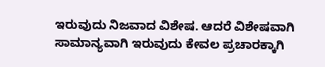ಇರುವುದು ನಿಜವಾದ ವಿಶೇಷ. ಆದರೆ ವಿಶೇಷವಾಗಿ ಸಾಮಾನ್ಯವಾಗಿ ಇರುವುದು ಕೇವಲ ಪ್ರಚಾರಕ್ಕಾಗಿ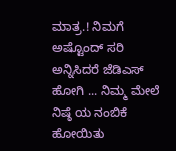ಮಾತ್ರ.! ನಿಮಗೆ ಅಷ್ಟೊಂದ್ ಸರಿ ಅನ್ನಿಸಿದರೆ ಜೆಡಿಎಸ್ ಹೋಗಿ ... ನಿಮ್ಮ ಮೇಲೆ ನಿಷ್ಠೆ ಯ ನಂಬಿಕೆ ಹೋಯಿತು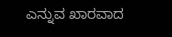ಎನ್ನುವ ಖಾರವಾದ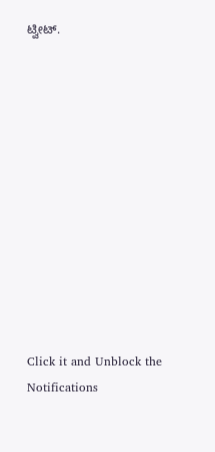ಟ್ವೀಟ್.












Click it and Unblock the Notifications